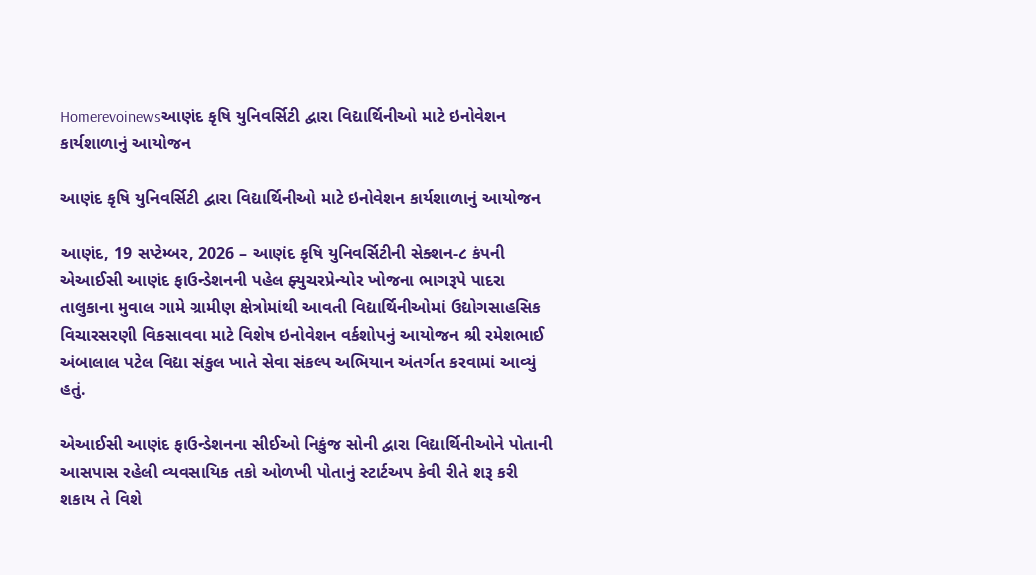Homerevoinewsઆણંદ કૃષિ યુનિવર્સિટી દ્વારા વિદ્યાર્થિનીઓ માટે ઇનોવેશન કાર્યશાળાનું આયોજન

આણંદ કૃષિ યુનિવર્સિટી દ્વારા વિદ્યાર્થિનીઓ માટે ઇનોવેશન કાર્યશાળાનું આયોજન

આણંદ, 19 સપ્ટેમ્બર, 2026 – આણંદ કૃષિ યુનિવર્સિટીની સેક્શન-૮ કંપની એઆઈસી આણંદ ફાઉન્ડેશનની પહેલ ફ્યુચરપ્રેન્યોર ખોજના ભાગરૂપે પાદરા તાલુકાના મુવાલ ગામે ગ્રામીણ ક્ષેત્રોમાંથી આવતી વિદ્યાર્થિનીઓમાં ઉદ્યોગસાહસિક વિચારસરણી વિકસાવવા માટે વિશેષ ઇનોવેશન વર્કશોપનું આયોજન શ્રી રમેશભાઈ અંબાલાલ પટેલ વિદ્યા સંકુલ ખાતે સેવા સંકલ્પ અભિયાન અંતર્ગત કરવામાં આવ્યું હતું.

એઆઈસી આણંદ ફાઉન્ડેશનના સીઈઓ નિકુંજ સોની દ્વારા વિદ્યાર્થિનીઓને પોતાની આસપાસ રહેલી વ્યવસાયિક તકો ઓળખી પોતાનું સ્ટાર્ટઅપ કેવી રીતે શરૂ કરી શકાય તે વિશે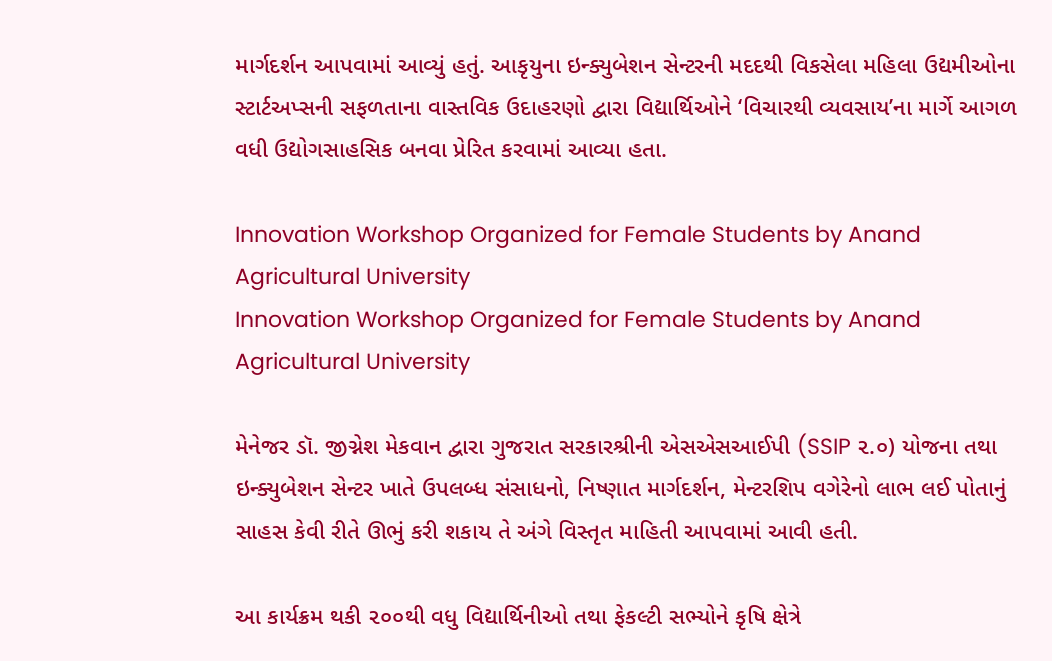માર્ગદર્શન આપવામાં આવ્યું હતું. આકૃયુના ઇન્ક્યુબેશન સેન્ટરની મદદથી વિકસેલા મહિલા ઉદ્યમીઓના સ્ટાર્ટઅપ્સની સફળતાના વાસ્તવિક ઉદાહરણો દ્વારા વિદ્યાર્થિઓને ‘વિચારથી વ્યવસાય’ના માર્ગે આગળ વધી ઉદ્યોગસાહસિક બનવા પ્રેરિત કરવામાં આવ્યા હતા.

Innovation Workshop Organized for Female Students by Anand Agricultural University
Innovation Workshop Organized for Female Students by Anand Agricultural University

મેનેજર ડૉ. જીગ્નેશ મેકવાન દ્વારા ગુજરાત સરકારશ્રીની એસએસઆઈપી (SSIP ૨.૦) યોજના તથા ઇન્ક્યુબેશન સેન્ટર ખાતે ઉપલબ્ધ સંસાધનો, નિષ્ણાત માર્ગદર્શન, મેન્ટરશિપ વગેરેનો લાભ લઈ પોતાનું સાહસ કેવી રીતે ઊભું કરી શકાય તે અંગે વિસ્તૃત માહિતી આપવામાં આવી હતી.

આ કાર્યક્રમ થકી ૨૦૦થી વધુ વિદ્યાર્થિનીઓ તથા ફેકલ્ટી સભ્યોને કૃષિ ક્ષેત્રે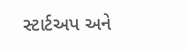સ્ટાર્ટઅપ અને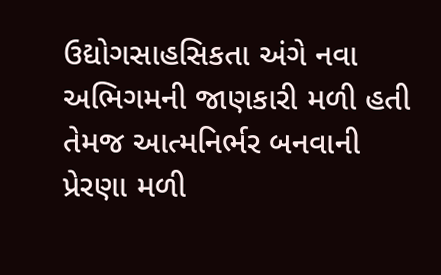ઉદ્યોગસાહસિકતા અંગે નવા અભિગમની જાણકારી મળી હતી તેમજ આત્મનિર્ભર બનવાની પ્રેરણા મળી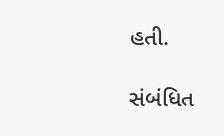હતી.

સંબંધિત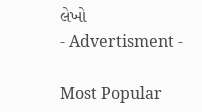લેખો
- Advertisment -

Most Popular